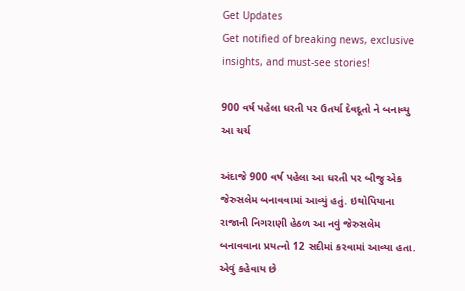Get Updates
Get notified of breaking news, exclusive insights, and must-see stories!

900 વર્ષ પહેલા ધરતી પર ઉતર્યા દેવદૂતો ને બનાવ્યુ આ ચર્ચ

અંદાજે 900 વર્ષ પહેલા આ ધરતી પર બીજુ એક જેરુસલેમ બનાવવામાં આવ્યું હતું. ઇથોપિયાના રાજાની નિગરાણી હેઠળ આ નવું જેરુસલેમ બનાવવાના પ્રયત્નો 12 સદીમાં કરવામાં આવ્યા હતા. એવું કહેવાય છે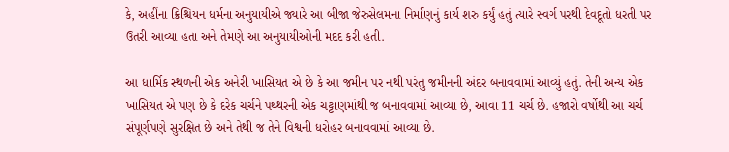કે, અહીંના ક્રિશ્ચિયન ધર્મના અનુયાયીએ જ્યારે આ બીજા જેરુસેલમના નિર્માણનું કાર્ય શરુ કર્યું હતું ત્યારે સ્વર્ગ પરથી દેવદૂતો ધરતી પર ઉતરી આવ્યા હતા અને તેમણે આ અનુયાયીઓની મદદ કરી હતી.

આ ધાર્મિક સ્થળની એક અનેરી ખાસિયત એ છે કે આ જમીન પર નથી પરંતુ જમીનની અંદર બનાવવામાં આવ્યું હતું. તેની અન્ય એક ખાસિયત એ પણ છે કે દરેક ચર્ચને પથ્થરની એક ચટ્ટાણમાંથી જ બનાવવામાં આવ્યા છે, આવા 11 ચર્ચ છે. હજારો વર્ષોથી આ ચર્ચ સંપૂર્ણપણે સુરક્ષિત છે અને તેથી જ તેને વિશ્વની ધરોહર બનાવવામાં આવ્યા છે.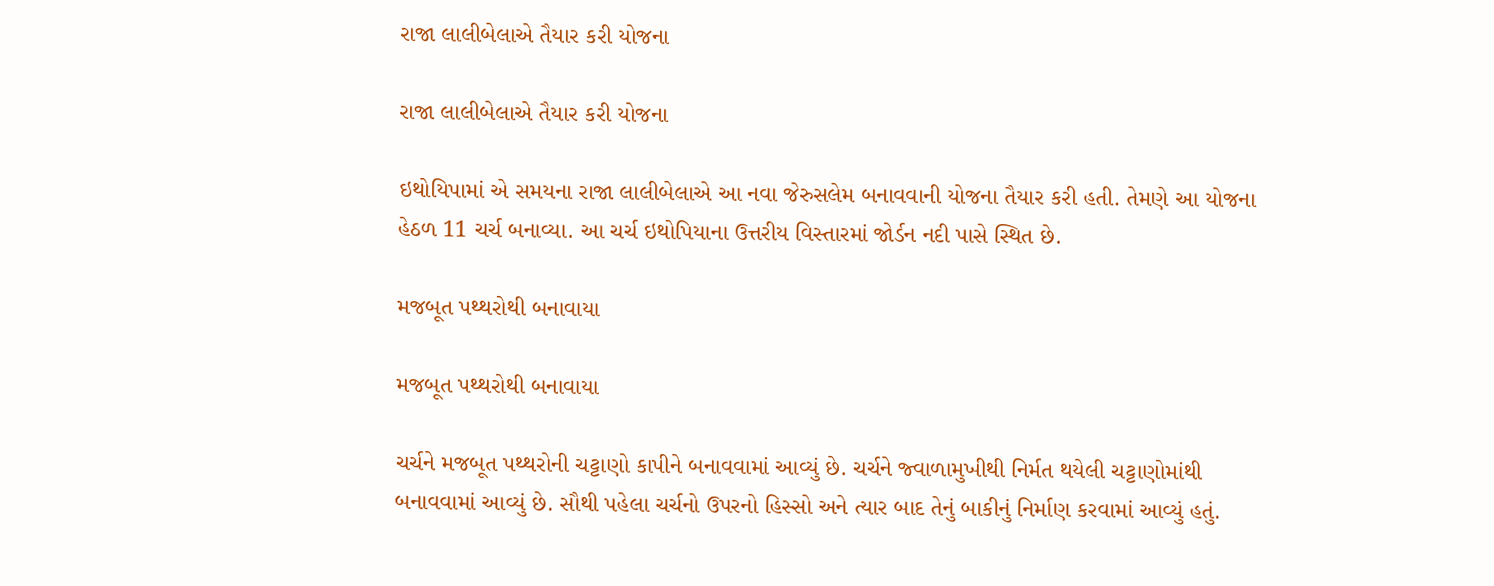રાજા લાલીબેલાએ તૈયાર કરી યોજના

રાજા લાલીબેલાએ તૈયાર કરી યોજના

ઇથોયિપામાં એ સમયના રાજા લાલીબેલાએ આ નવા જેરુસલેમ બનાવવાની યોજના તૈયાર કરી હતી. તેમણે આ યોજના હેઠળ 11 ચર્ચ બનાવ્યા. આ ચર્ચ ઇથોપિયાના ઉત્તરીય વિસ્તારમાં જોર્ડન નદી પાસે સ્થિત છે.

મજબૂત પથ્થરોથી બનાવાયા

મજબૂત પથ્થરોથી બનાવાયા

ચર્ચને મજબૂત પથ્થરોની ચટ્ટાણો કાપીને બનાવવામાં આવ્યું છે. ચર્ચને જ્વાળામુખીથી નિર્મત થયેલી ચટ્ટાણોમાંથી બનાવવામાં આવ્યું છે. સૌથી પહેલા ચર્ચનો ઉપરનો હિસ્સો અને ત્યાર બાદ તેનું બાકીનું નિર્માણ કરવામાં આવ્યું હતું.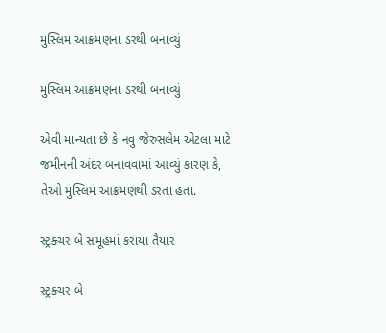મુસ્લિમ આક્રમણના ડરથી બનાવ્યું

મુસ્લિમ આક્રમણના ડરથી બનાવ્યું

એવી માન્યતા છે કે નવુ જેરુસલેમ એટલા માટે જમીનની અંદર બનાવવામાં આવ્યું કારણ કે, તેઓ મુસ્લિમ આક્રમણથી ડરતા હતા.

સ્ટ્રક્ચર બે સમૂહમાં કરાયા તૈયાર

સ્ટ્રક્ચર બે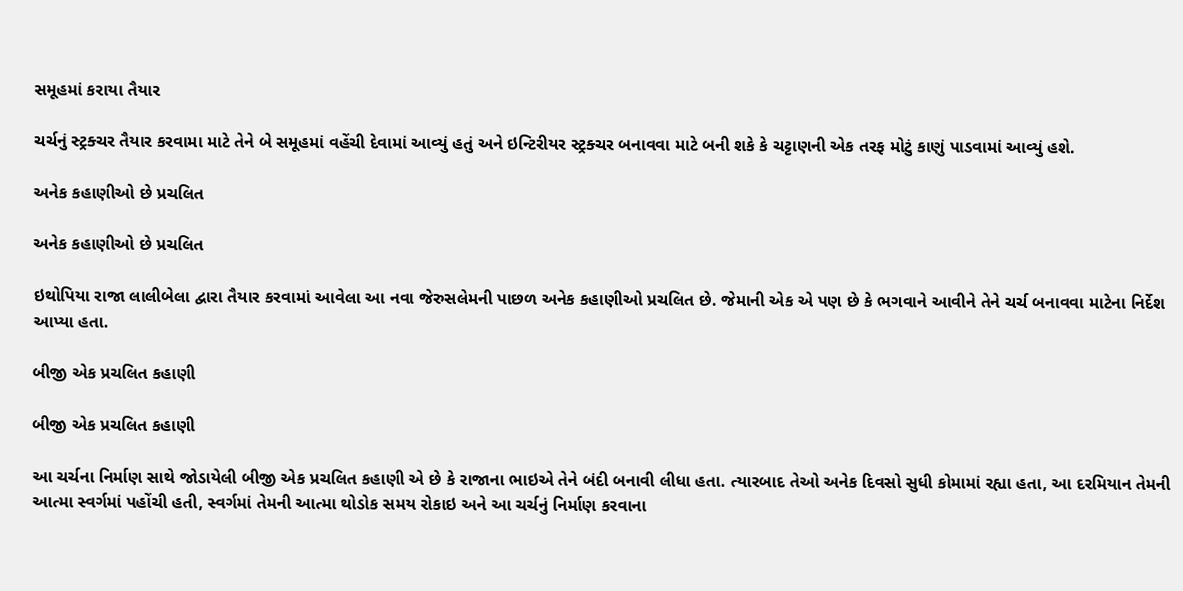સમૂહમાં કરાયા તૈયાર

ચર્ચનું સ્ટ્રક્ચર તૈયાર કરવામા માટે તેને બે સમૂહમાં વહેંચી દેવામાં આવ્યું હતું અને ઇન્ટિરીયર સ્ટ્રક્ચર બનાવવા માટે બની શકે કે ચટ્ટાણની એક તરફ મોટું કાણું પાડવામાં આવ્યું હશે.

અનેક કહાણીઓ છે પ્રચલિત

અનેક કહાણીઓ છે પ્રચલિત

ઇથોપિયા રાજા લાલીબેલા દ્વારા તૈયાર કરવામાં આવેલા આ નવા જેરુસલેમની પાછળ અનેક કહાણીઓ પ્રચલિત છે. જેમાની એક એ પણ છે કે ભગવાને આવીને તેને ચર્ચ બનાવવા માટેના નિર્દેશ આપ્યા હતા.

બીજી એક પ્રચલિત કહાણી

બીજી એક પ્રચલિત કહાણી

આ ચર્ચના નિર્માણ સાથે જોડાયેલી બીજી એક પ્રચલિત કહાણી એ છે કે રાજાના ભાઇએ તેને બંદી બનાવી લીધા હતા. ત્યારબાદ તેઓ અનેક દિવસો સુધી કોમામાં રહ્યા હતા, આ દરમિયાન તેમની આત્મા સ્વર્ગમાં પહોંચી હતી, સ્વર્ગમાં તેમની આત્મા થોડોક સમય રોકાઇ અને આ ચર્ચનું નિર્માણ કરવાના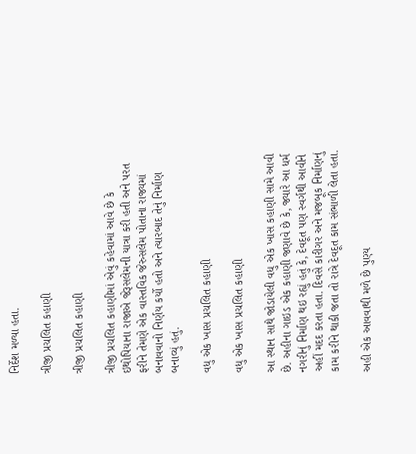નિર્દેશ મળ્યા હતા.

ત્રીજી પ્રચલિત કહાણી

ત્રીજી પ્રચલિત કહાણી

ત્રીજી પ્રચલિત કહાણીમાં એવું કહેવામાં આવે છે કે ઇથોપિયાના રાજાએ જેરૂસલેમની યાત્રા કરી હતી અને પરત ફરીને તેમણે એક વાસ્તવિક જેરુસલેમ પોતાના રાજ્યમાં બનાવવાનો નિર્ણય કર્યો હતો અને ત્યારબાદ તેનું નિર્માણ બનાવ્યું હતું.

વધુ એક ખાસ પ્રચલિત કહાણી

વધુ એક ખાસ પ્રચલિત કહાણી

આ સ્થાન સાથે જોડાયેલી વધુ એક ખાસ કહાણી સામે આવી છે. અહીના ગાઇડ એક કહાણી જણાવે છે કે, જ્યારે આ ધર્મ નગરીનું નિર્માણ થઇ રહ્યું હતું કે, દેવદૂત પણ સ્વર્ગથી આવીને અહીં મદદ કરતા હતા. દિવસે કારીગર અને મજબૂક નિર્માણનું કામ કરીને થાકી જતા તો રાત્રે દેવદૂત કામ સંભાળી લેતા હતા.

અહી એક આવવાથી મળે છે પુણ્ય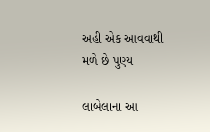અહી એક આવવાથી મળે છે પુણ્ય

લાબેલાના આ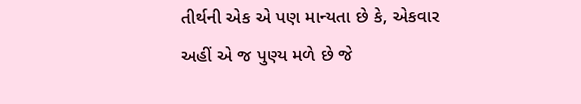તીર્થની એક એ પણ માન્યતા છે કે, એકવાર અહીં એ જ પુણ્ય મળે છે જે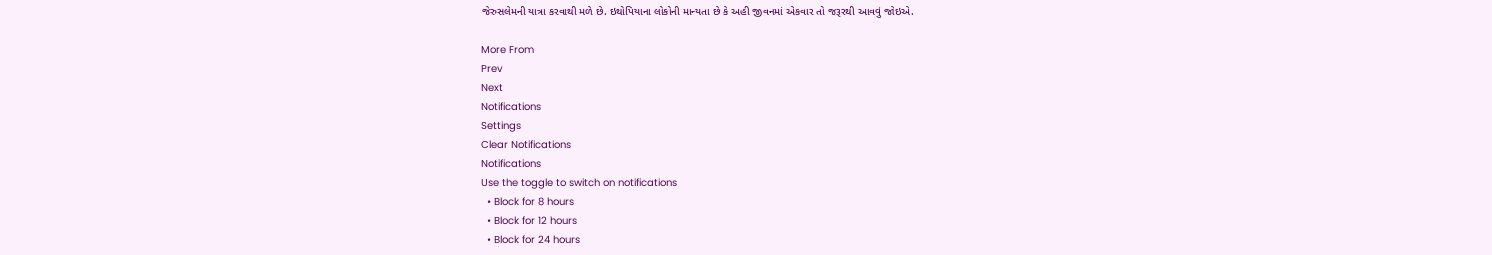જેરુસલેમની યાત્રા કરવાથી મળે છે. ઇથોપિયાના લોકોની માન્યતા છે કે અહી જીવનમાં એકવાર તો જરૂરથી આવવું જોઇએ.

More From
Prev
Next
Notifications
Settings
Clear Notifications
Notifications
Use the toggle to switch on notifications
  • Block for 8 hours
  • Block for 12 hours
  • Block for 24 hours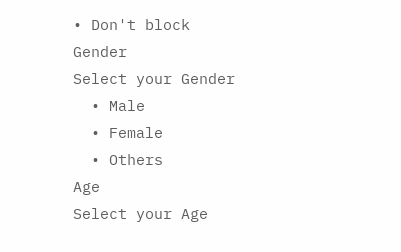• Don't block
Gender
Select your Gender
  • Male
  • Female
  • Others
Age
Select your Age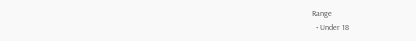Range
  • Under 18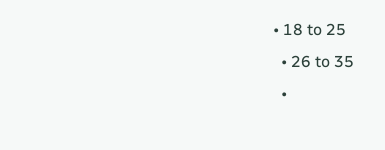• 18 to 25
  • 26 to 35
  •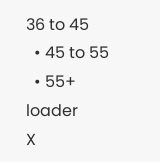36 to 45
  • 45 to 55
  • 55+
loader
X